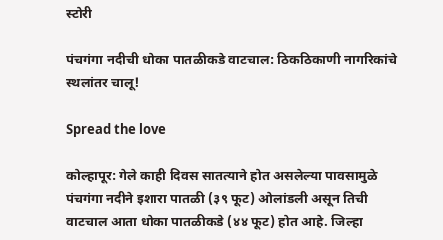स्टोरी

पंचगंगा नदीची धोका पातळीकडे वाटचाल: ठिकठिकाणी नागरिकांचे स्‍थलांतर चालू!

Spread the love

कोल्हापूर: गेले काही दिवस सातत्‍याने होत असलेल्‍या पावसामुळे पंचगंगा नदीने इशारा पातळी (३९ फूट) ओलांडली असून तिची वाटचाल आता धोका पातळीकडे (४४ फूट) होत आहे. जिल्‍हा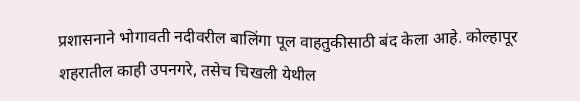प्रशासनाने भोगावती नदीवरील बालिंगा पूल वाहतुकीसाठी बंद केला आहे. कोल्‍हापूर शहरातील काही उपनगरे, तसेच चिखली येथील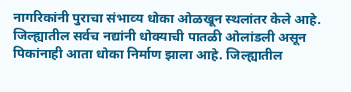नागरिकांनी पुराचा संभाव्‍य धोका ओळखून स्‍थलांतर केले आहे. जिल्‍ह्यातील सर्वच नद्यांनी धोक्‍याची पातळी ओलांडली असून पिकांनाही आता धोका निर्माण झाला आहे. जिल्‍ह्यातील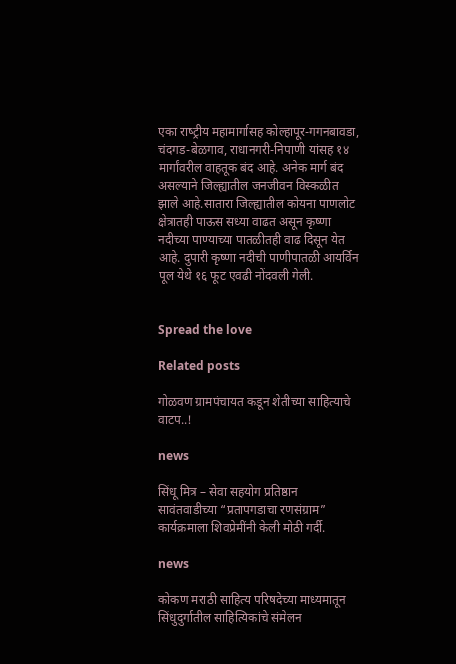एका राष्‍ट्रीय महामार्गासह कोल्‍हापूर-गगनबावडा, चंदगड-बेळगाव, राधानगरी-निपाणी यांसह १४ मार्गांवरील वाहतूक बंद आहे. अनेक मार्ग बंद असल्‍याने जिल्‍ह्यातील जनजीवन विस्‍कळीत झाले आहे.सातारा जिल्‍ह्यातील कोयना पाणलोट क्षेत्रातही पाऊस सध्‍या वाढत असून कृष्‍णा नदीच्‍या पाण्‍याच्‍या पातळीतही वाढ दिसून येत आहे. दुपारी कृष्‍णा नदीची पाणीपातळी आयर्विन पूल येथे १६ फूट एवढी नोंदवली गेली.


Spread the love

Related posts

गोळवण ग्रामपंचायत कडून शेतीच्या साहित्याचे वाटप..!

news

सिंधू मित्र – सेवा सहयोग प्रतिष्ठान सावंतवाडीच्या “प्रतापगडाचा रणसंग्राम” कार्यक्रमाला शिवप्रेमींनी केली मोठी गर्दी.

news

कोकण मराठी साहित्य परिषदेच्या माध्यमातून सिंधुदुर्गातील साहित्यिकांचे संमेलन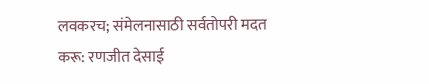लवकरच; संमेलनासाठी सर्वतोपरी मदत करू: रणजीत देसाई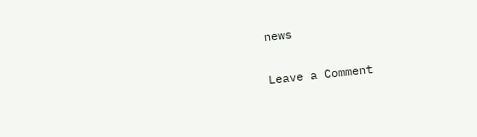news

Leave a Comment